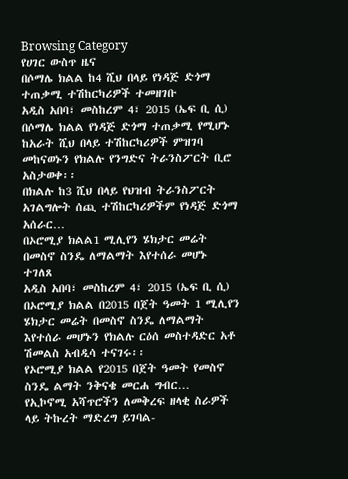Browsing Category
የሀገር ውስጥ ዜና
በሶማሌ ክልል ከ4 ሺህ በላይ የነዳጅ ድጎማ ተጠቃሚ ተሽከርካሪዎች ተመዘገቡ
አዲስ አበባ፣ መስከረም 4፣ 2015 (ኤፍ ቢ ሲ) በሶማሌ ክልል የነዳጅ ድጎማ ተጠቃሚ የሚሆኑ ከአራት ሺህ በላይ ተሽከርካሪዎች ምዝገባ መከናወኑን የክልሉ የንግድና ትራንስፖርት ቢሮ አስታወቀ፡፡
በክልሉ ከ3 ሺህ በላይ የህዝብ ትራንስፖርት አገልግሎት ሰጪ ተሽከርካሪዎችም የነዳጅ ድጎማ አሰራር…
በኦሮሚያ ክልል1 ሚሊየን ሄክታር መሬት በመስኖ ስንዴ ለማልማት እየተሰራ መሆኑ ተገለጸ
አዲስ አበባ፣ መስከረም 4፣ 2015 (ኤፍ ቢ ሲ) በኦሮሚያ ክልል በ2015 በጀት ዓመት 1 ሚሊየን ሄክታር መሬት በመስኖ ስንዴ ለማልማት እየተሰራ መሆኑን የክልሉ ርዕሰ መስተዳድር አቶ ሽመልስ አብዲሳ ተናገሩ፡፡
የኦሮሚያ ክልል የ2015 በጀት ዓመት የመስኖ ስንዴ ልማት ንቅናቄ መርሐ ግብር…
የኢኮኖሚ አሻጥሮችን ለመቅረፍ ዘላቂ ስራዎች ላይ ትኩረት ማድረግ ይገባል-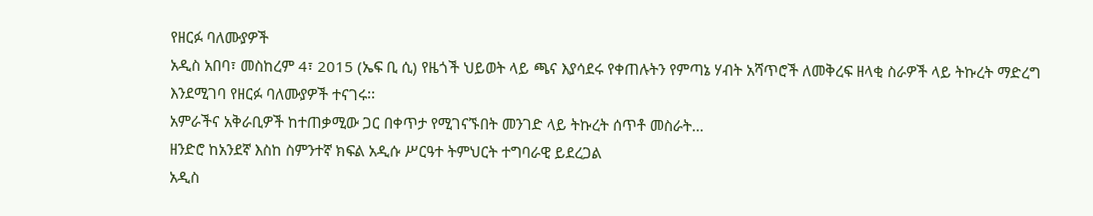የዘርፉ ባለሙያዎች
አዲስ አበባ፣ መስከረም 4፣ 2015 (ኤፍ ቢ ሲ) የዜጎች ህይወት ላይ ጫና እያሳደሩ የቀጠሉትን የምጣኔ ሃብት አሻጥሮች ለመቅረፍ ዘላቂ ስራዎች ላይ ትኩረት ማድረግ እንደሚገባ የዘርፉ ባለሙያዎች ተናገሩ፡፡
አምራችና አቅራቢዎች ከተጠቃሚው ጋር በቀጥታ የሚገናኙበት መንገድ ላይ ትኩረት ሰጥቶ መስራት…
ዘንድሮ ከአንደኛ እስከ ስምንተኛ ክፍል አዲሱ ሥርዓተ ትምህርት ተግባራዊ ይደረጋል
አዲስ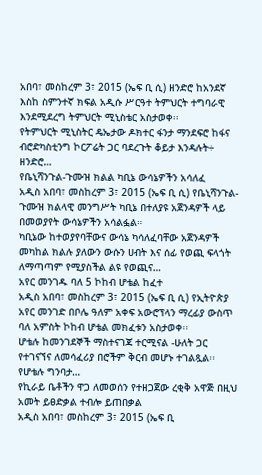አበባ፣ መስከረም 3፣ 2015 (ኤፍ ቢ ሲ) ዘንድሮ ከአንደኛ እስከ ስምንተኛ ክፍል አዲሱ ሥርዓተ ትምህርት ተግባራዊ እንደሚደረግ ትምህርት ሚኒስቴር አስታወቀ፡፡
የትምህርት ሚኒስትር ዴኤታው ዶክተር ፋንታ ማንደፍሮ ከፋና ብሮድካስቲንግ ኮርፖሬት ጋር ባደረጉት ቆይታ እንዳሉት÷ ዘንድሮ…
የቤኒሻንጉል-ጉሙዝ ክልል ካቢኔ ውሳኔዎችን አሳለፈ
አዲስ አበባ፣ መስከረም 3፣ 2015 (ኤፍ ቢ ሲ) የቤኒሻንጉል-ጉሙዝ ክልላዊ መንግሥት ካቢኔ በተለያዩ አጀንዳዎች ላይ በመወያየት ውሳኔዎችን አሳልፏል።
ካቢኔው ከተወያየባቸውና ውሳኔ ካሳለፈባቸው አጀንዳዎች መካከል ክልሉ ያለውን ውሱን ሀብት እና ሰፊ የወጪ ፍላጎት ለማጣጣም የሚያስችል ልዩ የወጪና…
አየር መንገዱ ባለ 5 ኮከብ ሆቴል ከፈተ
አዲስ አበባ፣ መስከረም 3፣ 2015 (ኤፍ ቢ ሲ) የኢትዮጵያ አየር መንገድ በቦሌ ዓለም አቀፍ አውሮፕላን ማረፊያ ውስጥ ባለ አምስት ኮከብ ሆቴል መክፈቱን አስታወቀ፡፡
ሆቴሉ ከመንገደኞች ማስተናገጃ ተርሚናል -ሁለት ጋር የተገናኘና ለመሳፈሪያ በሮችም ቅርብ መሆኑ ተገልጿል፡፡
የሆቴሉ ግንባታ…
የኪራይ ቤቶችን ዋጋ ለመወሰን የተዘጋጀው ረቂቅ አዋጅ በዚህ አመት ይፀድቃል ተብሎ ይጠበቃል
አዲስ አበባ፣ መስከረም 3፣ 2015 (ኤፍ ቢ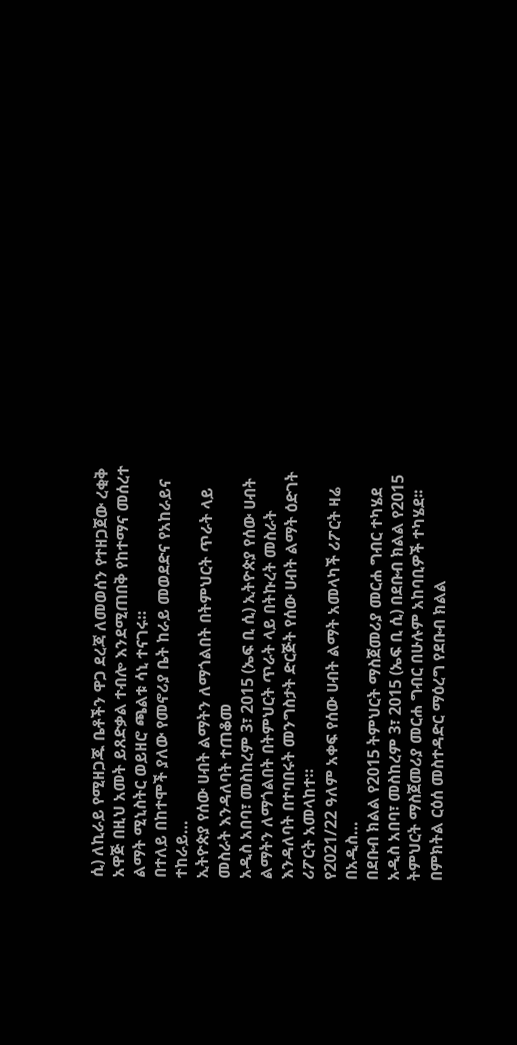ሲ) ለኪራይ የሚዘጋጁ ቤቶችን ዋጋ ደረጃ ለመወሰን የተዘጋጀው ረቂቅ አዋጅ በዚህ አመት ይጸድቃል ተብሎ እንደሚጠበቅ የከተማና መሰረተ ልማት ሚኒስትር ወይዘሮ ጫልቱ ሳኒ ተናገሩ።
በተለይ በከተሞች ያለው የመኖሪያ ቤት ከራይ መወደድና የአከራይና ተከራይ…
ኢትዮጵያ የሰው ሀብት ልማትን ለማጎልበት በትምህርት ጥራት ላይ መስራት እንዳለባት ተጠቆመ
አዲስ አበባ፣ መስከረም 3፣ 2015 (ኤፍ ቢ ሲ) ኢትዮጵያ የሰው ሀብት ልማትን ለማጎልበት በትምህርት ጥራት ላይ በትኩረት መስራት እንዳለባት በተባበሩት መንግስታት ድርጅት የሰው ሀብት ልማት ዕድገት ሪፖርት አመላከተ።
የ2021/22 ዓለም አቀፍ የሰው ሀብት ልማት አመላካች ሪፖርት ዛሬ በአዲስ…
በደቡብ ክልል የ2015 ትምህርት ማስጀመሪያ መርሐ ግብር ተካሄደ
አዲስ አበባ፣ መስከረም 3፣ 2015 (ኤፍ ቢ ሲ) በደቡብ ክልል የ2015 ትምህርት ማስጀመሪያ መርሐ ግብር በሁሉም አከባቢዎች ተካሄደ፡፡
በምክትል ርዕሰ መስተዳድር ማዕረግ የደቡብ ክልል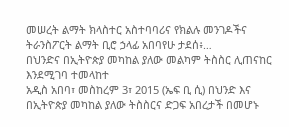መሠረት ልማት ክላስተር አስተባባሪና የክልሉ መንገዶችና ትራንስፖርት ልማት ቢሮ ኃላፊ አበባየሁ ታደሰ፥…
በህንድና በኢትዮጵያ መካከል ያለው መልካም ትስስር ሊጠናከር እንደሚገባ ተመላከተ
አዲስ አበባ፣ መስከረም 3፣ 2015 (ኤፍ ቢ ሲ) በህንድ እና በኢትዮጵያ መካከል ያለው ትስስርና ድጋፍ አበረታች በመሆኑ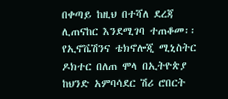በቀጣይ ከዚህ በተሻለ ደረጃ ሊጠናከር እንደሚገባ ተጠቆመ፡፡
የኢኖቬሽንና ቴክኖሎጂ ሚኒስትር ዶክተር በለጠ ሞላ በኢትዮጵያ ከህንድ አምባሳደር ሽሪ ሮበርት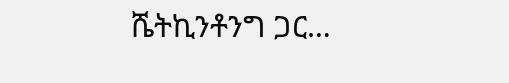ሼትኪንቶንግ ጋር…